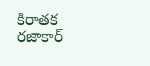కిరాతక రజాకార్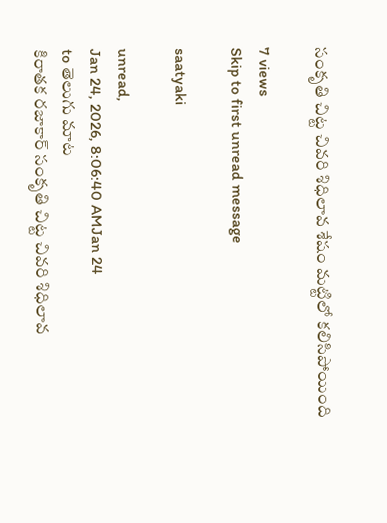సంకృతి చిట్ట చివరి శిధిలావ శేషం మట్టిలో కలిసిపోయింది

7 views
Skip to first unread message

saatyaki

unread,
Jan 24, 2026, 8:06:40 AMJan 24
to తెలుగు మాట
కిరాతక రజాకార్ సంకృతి చిట్ట చివరి శిధిలావ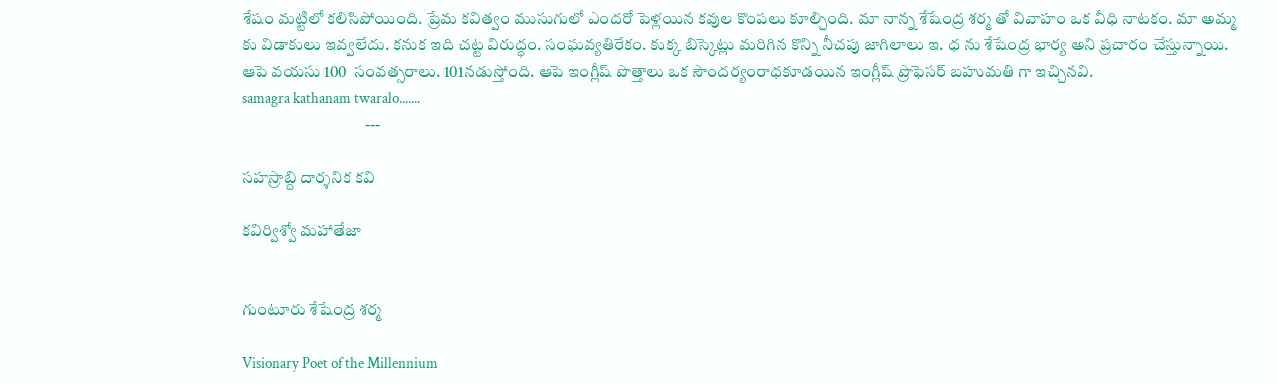శేషం మట్టిలో కలిసిపోయింది. ప్రేమ కవిత్వం ముసుగులో ఎందరో పెళ్లయిన కవుల కొంపలు కూల్చింది. మా నాన్న శేషేంద్ర శర్మ తో వివాహం ఒక వీధి నాటకం. మా అమ్మ కు విడాకులు ఇవ్వలేదు. కనుక ఇది చట్ట విరుద్ధం. సంఘవ్యతిరేకం. కుక్క బిస్కెట్లు మరిగిన కొన్ని నీచపు జాగిలాలు ఇ. ధ ను శేషేంద్ర భార్య అని ప్రచారం చేస్తున్నాయి. ఆపె వయసు 100  సంవత్సరాలు. 101నడుస్తోంది. ఆపె ఇంగ్లీష్ పొత్తాలు ఒక సౌందర్యంరాధకూడయిన ఇంగ్లీష్ ప్రొఫెసర్ బహుమతి గా ఇచ్చినవి.
samagra kathanam twaralo.......
                                     ---

సహస్రాబ్ది దార్శనిక కవి

కవిర్విశ్వో మహాతేజా


గుంటూరు శేషేంద్ర శర్మ

Visionary Poet of the Millennium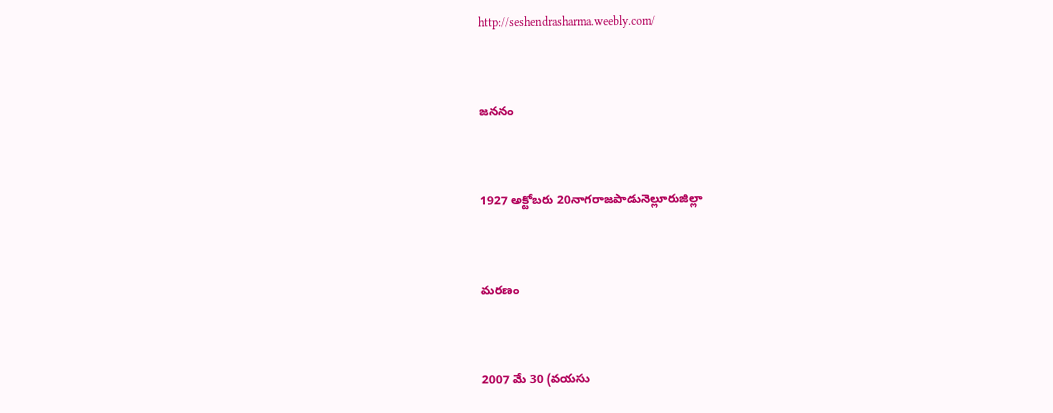http://seshendrasharma.weebly.com/


జననం


1927 అక్టోబరు 20నాగరాజపాడునెల్లూరుజిల్లా


మరణం


2007 మే 30 (వయసు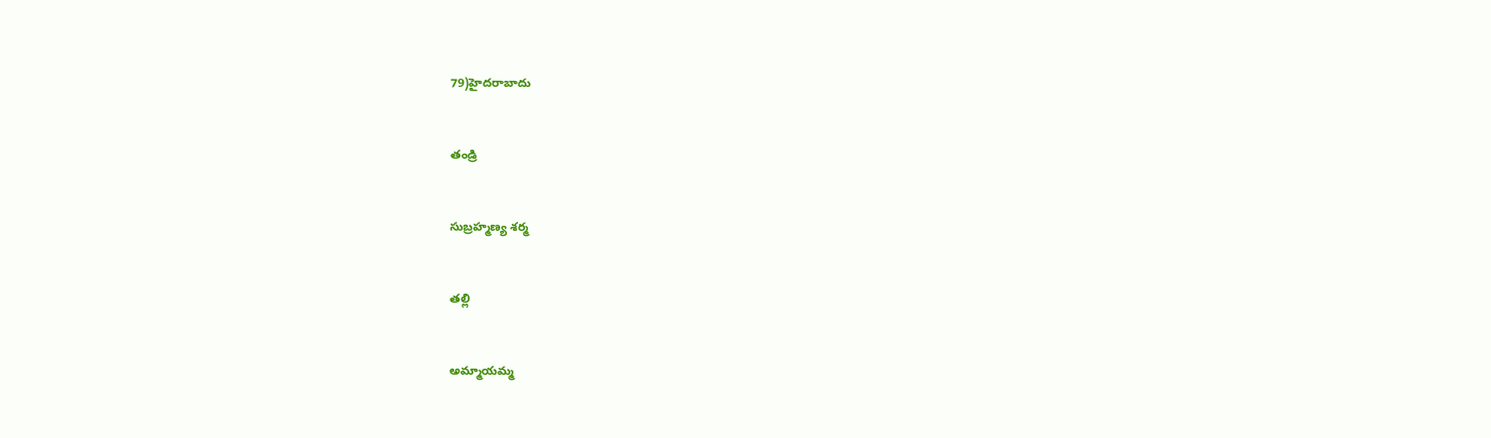79)హైదరాబాదు


తండ్రి


సుబ్రహ్మణ్య శర్మ


తల్లి


అమ్మాయమ్మ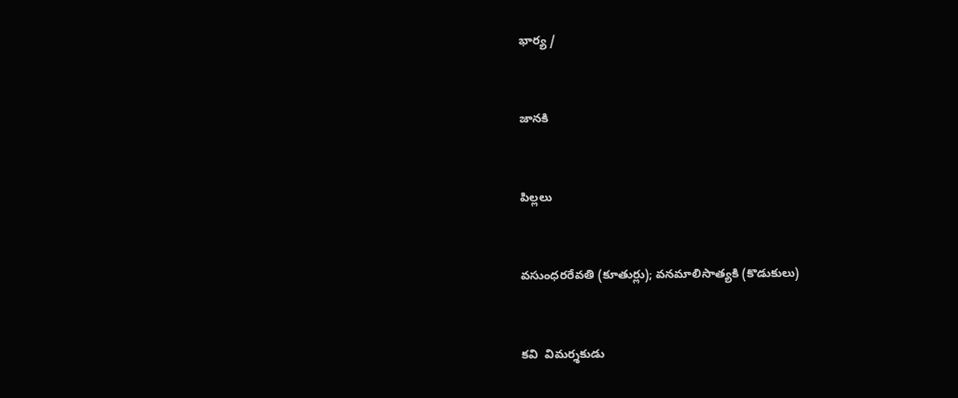భార్య /


జానకి


పిల్లలు


వసుంధరరేవతి (కూతుర్లు); వనమాలిసాత్యకి (కొడుకులు)


కవి  విమర్శకుడు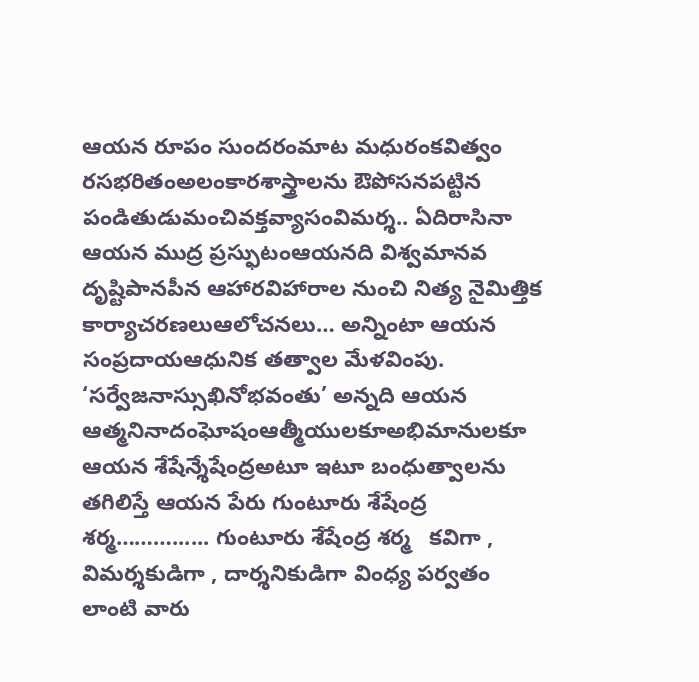ఆయన రూపం సుందరంమాట మధురంకవిత్వం రసభరితంఅలంకారశాస్త్రాలను ఔపోసనపట్టిన పండితుడుమంచివక్తవ్యాసంవిమర్శ.. ఏదిరాసినా ఆయన ముద్ర ప్రస్ఫుటంఆయనది విశ్వమానవ దృష్టిపానపీన ఆహారవిహారాల నుంచి నిత్య నైమిత్తిక కార్యాచరణలుఆలోచనలు… అన్నింటా ఆయన సంప్రదాయఆధునిక తత్వాల మేళవింపు. ‘సర్వేజనాస్సుఖినోభవంతు’ అన్నది ఆయన ఆత్మనినాదంఘోషంఆత్మీయులకూఅభిమానులకూ ఆయన శేషేన్శేషేంద్రఅటూ ఇటూ బంధుత్వాలను తగిలిస్తే ఆయన పేరు గుంటూరు శేషేంద్ర శర్మ………...... గుంటూరు శేషేంద్ర శర్మ   కవిగా , విమర్శకుడిగా , దార్శనికుడిగా వింధ్య పర్వతం లాంటి వారు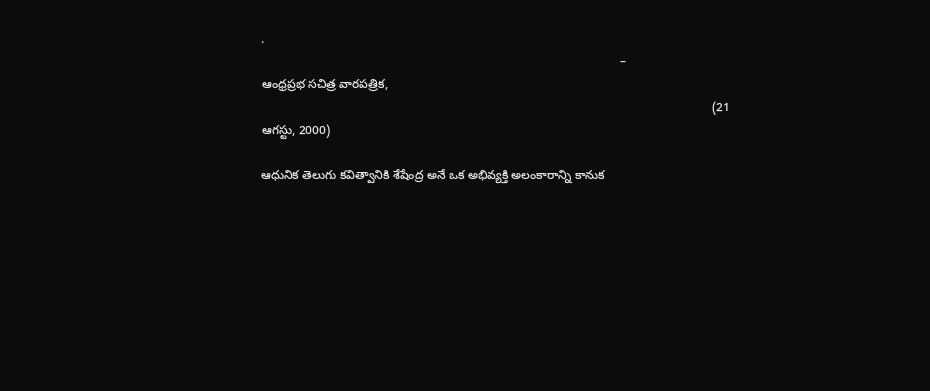.
                                                                                                          –
ఆంధ్రప్రభ సచిత్ర వారపత్రిక,
                                                                                                                                     (21 ఆగస్టు, 2000)

ఆధునిక తెలుగు కవిత్వానికి శేషేంద్ర అనే ఒక అభివ్యక్తి అలంకారాన్ని కానుక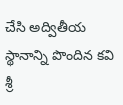చేసి అద్వితీయ స్థానాన్ని పొందిన కవి శ్రీ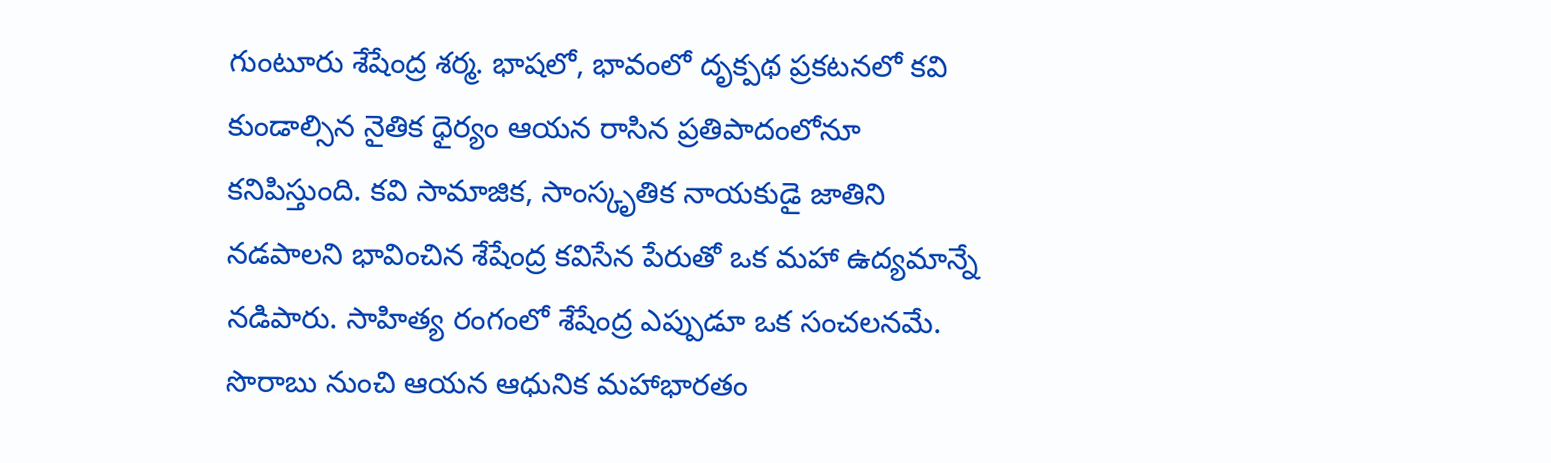గుంటూరు శేషేంద్ర శర్మ. భాషలో, భావంలో దృక్పథ ప్రకటనలో కవి కుండాల్సిన నైతిక ధైర్యం ఆయన రాసిన ప్రతిపాదంలోనూ కనిపిస్తుంది. కవి సామాజిక, సాంస్కృతిక నాయకుడై జాతిని నడపాలని భావించిన శేషేంద్ర కవిసేన పేరుతో ఒక మహా ఉద్యమాన్నే నడిపారు. సాహిత్య రంగంలో శేషేంద్ర ఎప్పుడూ ఒక సంచలనమే. సొరాబు నుంచి ఆయన ఆధునిక మహాభారతం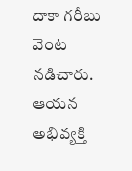దాకా గరీబు వెంట నడిచారు. ఆయన అభివ్యక్తి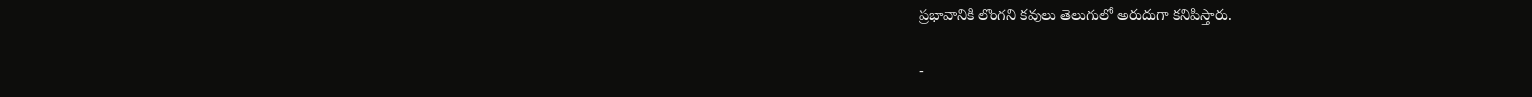ప్రభావానికి లొంగని కవులు తెలుగులో అరుదుగా కనిపిస్తారు.

-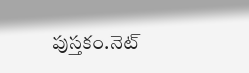పుస్తకం.నెట్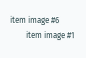item image #6
        item image #1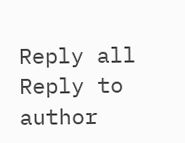Reply all
Reply to author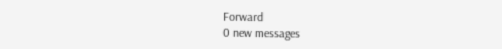Forward
0 new messages